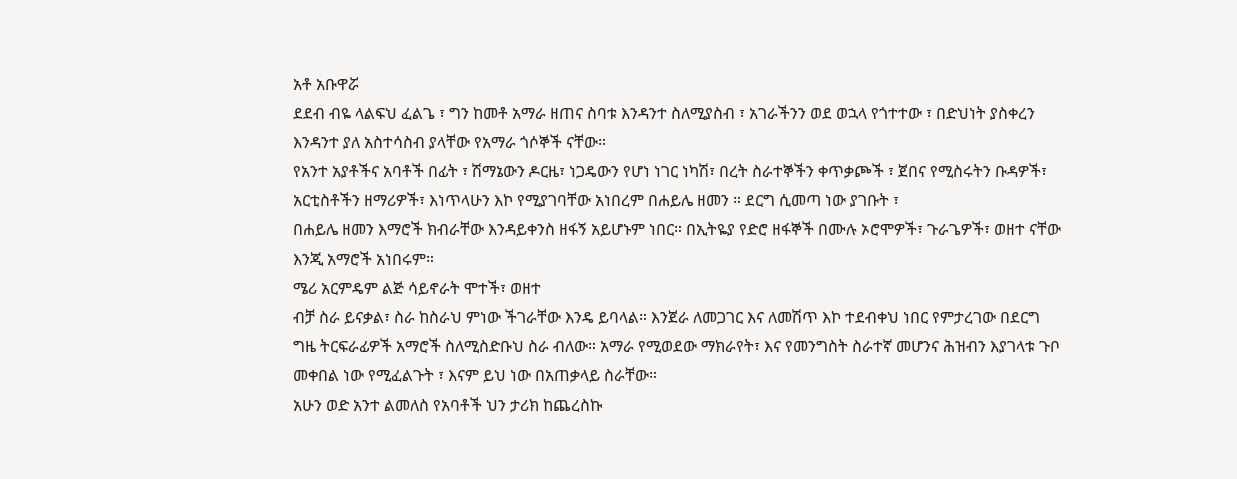አቶ አቡዋሯ
ደደብ ብዬ ላልፍህ ፈልጌ ፣ ግን ከመቶ አማራ ዘጠና ስባቱ እንዳንተ ስለሚያስብ ፣ አገራችንን ወደ ወኋላ የጎተተው ፣ በድህነት ያስቀረን እንዳንተ ያለ አስተሳስብ ያላቸው የአማራ ጎሶኞች ናቸው።
የአንተ አያቶችና አባቶች በፊት ፣ ሽማኔውን ዶርዜ፣ ነጋዴውን የሆነ ነገር ነካሽ፣ በረት ስራተኞችን ቀጥቃጮች ፣ ጀበና የሚስሩትን ቡዳዎች፣ አርቲስቶችን ዘማሪዎች፣ እነጥላሁን እኮ የሚያገባቸው አነበረም በሐይሌ ዘመን ። ደርግ ሲመጣ ነው ያገቡት ፣
በሐይሌ ዘመን እማሮች ክብራቸው እንዳይቀንስ ዘፋኝ አይሆኑም ነበር። በኢትዬያ የድሮ ዘፋኞች በሙሉ ኦሮሞዎች፣ ጉራጌዎች፣ ወዘተ ናቸው እንጂ አማሮች አነበሩም።
ሜሪ አርምዴም ልጅ ሳይኖራት ሞተች፣ ወዘተ
ብቻ ስራ ይናቃል፣ ስራ ከስራህ ምነው ችገራቸው እንዴ ይባላል። እንጀራ ለመጋገር እና ለመሽጥ እኮ ተደብቀህ ነበር የምታረገው በደርግ ግዜ ትርፍራፊዎች አማሮች ስለሚስድቡህ ስራ ብለው። አማራ የሚወደው ማክራየት፣ እና የመንግስት ስራተኛ መሆንና ሕዝብን እያገላቱ ጉቦ መቀበል ነው የሚፈልጉት ፣ እናም ይህ ነው በአጠቃላይ ስራቸው።
አሁን ወድ አንተ ልመለስ የአባቶች ህን ታሪክ ከጨረስኩ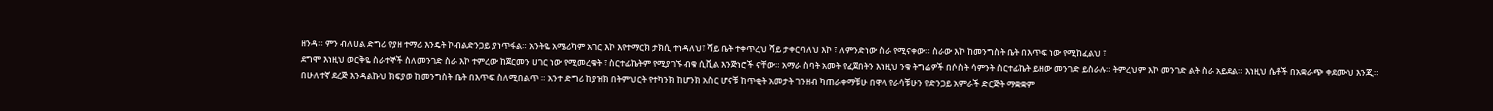ዘንዳ። ምን ብለሀል ድግሪ የያዘ ተማሪ እንዴት ኮብልድንጋይ ያነጥፋል። አንትዬ አሜሪካም አገር እኮ እየተማርክ ታክሲ ተነዳለህ፣ ሻይ ቤት ተቀጥረህ ሻይ ታቀርባለህ እኮ ፣ ለምንድነው ስራ የሚናቀው። ስራው እኮ ከመንግስት ቤት በእጥፍ ነው የሚከፈልህ ፣
ደግሞ እነዚህ ወርቅዬ ስራተኞች ስለመንገድ ስራ እኮ ተምረው ከጀርመን ሀገር ነው የሚመረቁት ፣ ስርተፊኬትም የሚያገኙ ብቁ ሲቪል እንጅነሮች ናቸው። አማራ ስባት አመት የፈጀበትን እነዚህ ንቁ ትግሬዎች በሶስት ሳምንት ስርተፊኬት ይዘው መንገድ ይስራሉ። ትምረህም እኮ መንገድ ልት ስራ አይደል። እነዚህ ሴቶች በአቋራጭ ቀደሙህ እንጂ።
በሁለተኛ ደረጅ እንዳልኩህ ክፍያወ ከመንግስት ቤት በእጥፍ ስለሚበልጥ ። አንተ ድግሪ ከያዝክ በትምህርት የተካንክ ከሆንክ አስር ሆናቹ ከጥቂት አመታት ገንዘብ ካጠራቀማቹሁ በዋላ የራሳቹሁን የድንጋይ አምራች ድርጅት ማቋቋም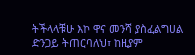ትችላላቹሁ እኮ ዋና መንሻ ያስፈልግሀል ድንጋይ ትጠርባለህ፣ ከዚያም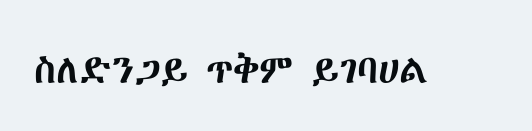ስለድንጋይ ጥቅም ይገባሀል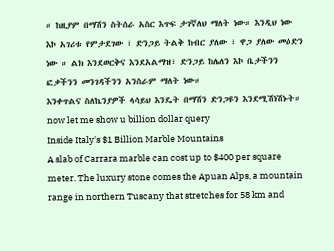። ከዚያም በማሽን ስትሰራ አስር እጥፍ ታገኛለህ ማለት ነው። እንዲህ ነው እኮ አገሪቱ የምታደገው ፣ ድንጋይ ትልቅ ከብር ያለው ፣ ዋጋ ያለው መዕድን ነው ። ልክ እንደወርቅና እንደአልማዝ፣ ድንጋይ ከሌለን እኮ ቤታችንን ፎቃችንን መንገዳችንን አንስራም ማለት ነው።
እንቀጥልና ስለኬንያዎች ላሳይህ እንዴት በማሽን ድንጋዩን እንደሚሽነሽኑት።
now let me show u billion dollar query
Inside Italy's $1 Billion Marble Mountains
A slab of Carrara marble can cost up to $400 per square meter. The luxury stone comes the Apuan Alps, a mountain range in northern Tuscany that stretches for 58 km and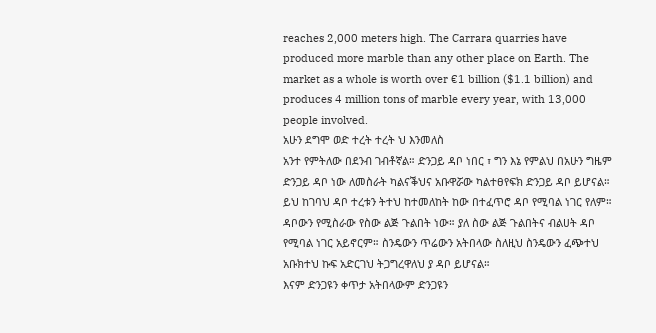reaches 2,000 meters high. The Carrara quarries have produced more marble than any other place on Earth. The market as a whole is worth over €1 billion ($1.1 billion) and produces 4 million tons of marble every year, with 13,000 people involved.
አሁን ደግሞ ወድ ተረት ተረት ህ እንመለስ
አንተ የምትለው በደንብ ገብቶኛል። ድንጋይ ዳቦ ነበር ፣ ግን እኔ የምልህ በአሁን ግዜም ድንጋይ ዳቦ ነው ለመስራት ካልናቕህና አቡዋሯው ካልተፀየፍክ ድንጋይ ዳቦ ይሆናል።
ይህ ከገባህ ዳቦ ተረቱን ትተህ ከተመለከት ከው በተፈጥሮ ዳቦ የሚባል ነገር የለም። ዳቦውን የሚስራው የስው ልጅ ጉልበት ነው። ያለ ስው ልጅ ጉልበትና ብልሀት ዳቦ የሚባል ነገር አይኖርም። ስንዴውን ጥሬውን አትበላው ስለዚህ ስንዴውን ፈጭተህ አቡክተህ ኩፍ አድርገህ ትጋግረዋለህ ያ ዳቦ ይሆናል።
እናም ድንጋዩን ቀጥታ አትበላውም ድንጋዩን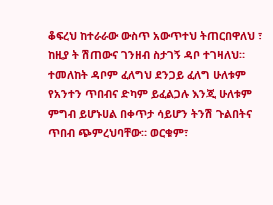ቆፍረህ ከተራራው ውስጥ አውጥተህ ትጠርበዋለህ ፣ ከዚያ ት ሽጠውና ገንዘብ ስታገኝ ዳቦ ተገዛለህ። ተመለከት ዳቦም ፈለግህ ደንጋይ ፈለግ ሁለቱም የአንተን ጥበብና ድካም ይፈልጋሉ እንጂ ሁለቱም ምግብ ይሆኑሀል በቀጥታ ሳይሆን ትንሽ ጉልበትና ጥበብ ጭምረህባቸው። ወርቁም፣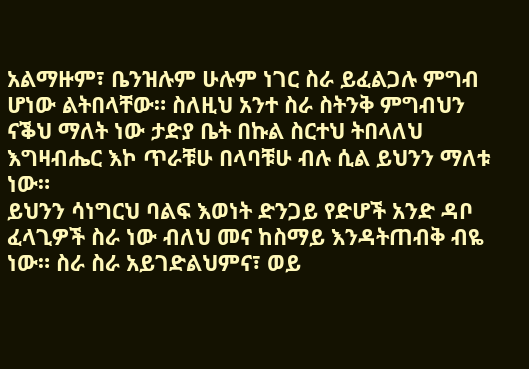አልማዙም፣ ቤንዝሉም ሁሉም ነገር ስራ ይፈልጋሉ ምግብ ሆነው ልትበላቸው። ስለዚህ አንተ ስራ ስትንቅ ምግብህን ናቕህ ማለት ነው ታድያ ቤት በኩል ስርተህ ትበላለህ እግዛብሔር እኮ ጥራቹሁ በላባቹሁ ብሉ ሲል ይህንን ማለቱ ነው።
ይህንን ሳነግርህ ባልፍ እወነት ድንጋይ የድሆች አንድ ዳቦ ፈላጊዎች ስራ ነው ብለህ መና ከስማይ እንዳትጠብቅ ብዬ ነው። ስራ ስራ አይገድልህምና፣ ወይ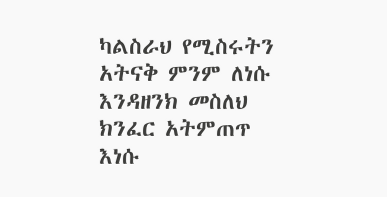ካልስራህ የሚስሩትን አትናቅ ምንም ለነሱ እንዳዘንክ መስለህ ክንፈር አትምጠጥ እነሱ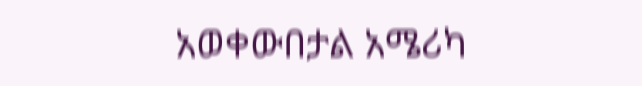አወቀውበታል አሜሪካ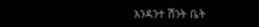እንዳንተ ሽንት ቤት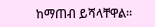ከማጠብ ይሻላቸዋል።